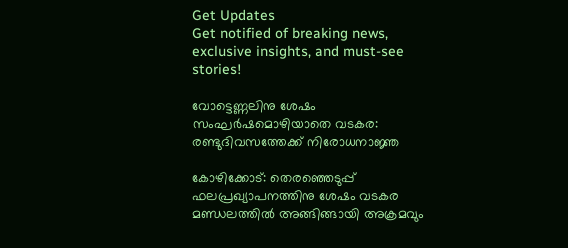Get Updates
Get notified of breaking news, exclusive insights, and must-see stories!

വോട്ടെണ്ണലിനു ശേഷം സംഘർഷമൊഴിയാതെ വടകര: രണ്ടുദിവസത്തേക്ക് നിരോധനാജ്ഞ

കോഴിക്കോട്: തെരഞ്ഞെടുപ്പ് ഫലപ്രഖ്യാപനത്തിനു ശേഷം വടകര മണ്ഡലത്തിൽ അങ്ങിങ്ങായി അക്രമവും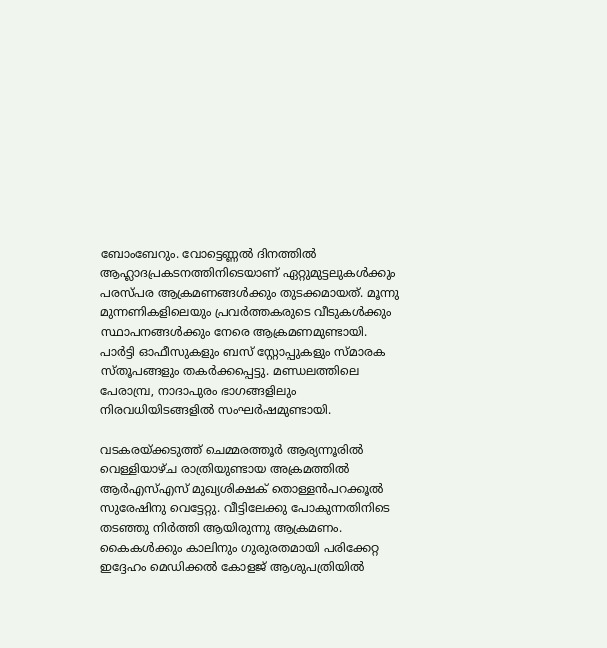ബോംബേറും. വോട്ടെണ്ണൽ ദിനത്തിൽ ആഹ്ലാദപ്രകടനത്തിനിടെയാണ് ഏറ്റുമുട്ടലുകൾക്കും പരസ്പര ആക്രമണങ്ങൾക്കും തുടക്കമായത്. മൂന്നു മുന്നണികളിലെയും പ്രവർത്തകരുടെ വീടുകൾക്കും സ്ഥാപനങ്ങൾക്കും നേരെ ആക്രമണമുണ്ടായി. പാർട്ടി ഓഫീസുകളും ബസ് സ്റ്റോപ്പുകളും സ്മാരക സ്തൂപങ്ങളും തകർക്കപ്പെട്ടു. മണ്ഡലത്തിലെ പേരാമ്പ്ര, നാദാപുരം ഭാഗങ്ങളിലും നിരവധിയിടങ്ങളിൽ സംഘർഷമുണ്ടായി.

വടകരയ്ക്കടുത്ത് ചെമ്മരത്തൂർ ആര്യന്നൂരിൽ വെള്ളിയാഴ്ച രാത്രിയുണ്ടായ അക്രമത്തിൽ ആർഎസ്എസ് മുഖ്യശിക്ഷക് തൊള്ളൻപറക്കൂൽ സുരേഷിനു വെട്ടേറ്റു. വീട്ടിലേക്കു പോകുന്നതിനിടെ തടഞ്ഞു നിർത്തി ആയിരുന്നു ആക്രമണം. കൈകൾക്കും കാലിനും ഗുരുരതമായി പരിക്കേറ്റ ഇദ്ദേഹം മെഡിക്കൽ കോളജ് ആശുപത്രിയിൽ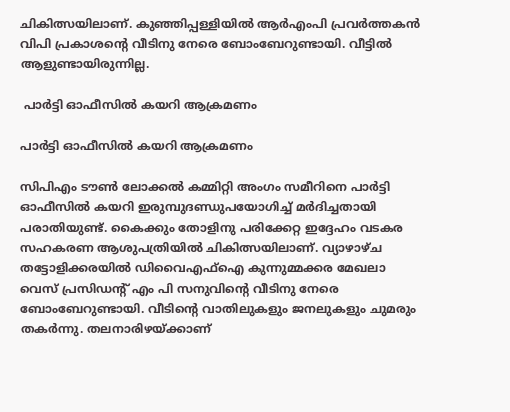ചികിത്സയിലാണ്. കുഞ്ഞിപ്പള്ളിയിൽ ആർഎംപി പ്രവർത്തകൻ വിപി പ്രകാശന്റെ വീടിനു നേരെ ബോംബേറുണ്ടായി. വീട്ടിൽ ആളുണ്ടായിരുന്നില്ല.

 പാര്‍ട്ടി ഓഫീസില്‍ കയറി ആക്രമണം

പാര്‍ട്ടി ഓഫീസില്‍ കയറി ആക്രമണം

സിപിഎം ടൗൺ ലോക്കൽ കമ്മിറ്റി അംഗം സമീറിനെ പാർട്ടി ഓഫീസിൽ കയറി ഇരുമ്പുദണ്ഡുപയോഗിച്ച് മർദിച്ചതായി പരാതിയുണ്ട്. കൈക്കും തോളിനു പരിക്കേറ്റ ഇദ്ദേഹം വടകര സഹകരണ ആശുപത്രിയിൽ ചികിത്സയിലാണ്. വ്യാഴാഴ്ച തട്ടോളിക്കരയിൽ ഡിവൈഎഫ്‌ഐ കുന്നുമ്മക്കര മേഖലാ വെസ് പ്രസിഡന്റ് എം പി സനുവിന്റെ വീടിനു നേരെ ബോംബേറുണ്ടായി. വീടിന്റെ വാതിലുകളും ജനലുകളും ചുമരും തകർന്നു. തലനാരിഴയ്ക്കാണ്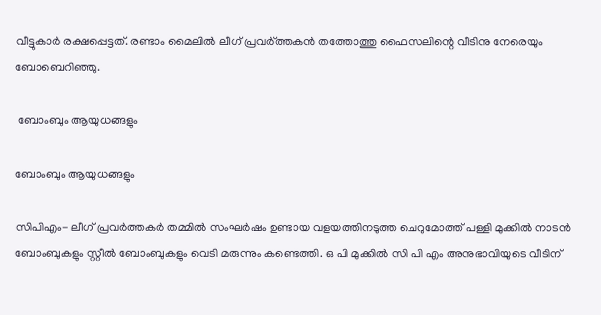വീട്ടുകാർ രക്ഷപ്പെട്ടത്. രണ്ടാം മൈലിൽ ലീഗ് പ്രവർ്ത്തകൻ തത്തോത്തു ഫൈസലിന്റെ വീടിനു നേരെയും ബോബെറിഞ്ഞു.

 ബോംബും ആയുധങ്ങളും

ബോംബും ആയുധങ്ങളും

സിപിഎം- ലീഗ് പ്രവർത്തകർ തമ്മിൽ സംഘർഷം ഉണ്ടായ വളയത്തിനടുത്ത ചെറുമോത്ത് പള്ളി മുക്കിൽ നാടൻ ബോംബുകളും സ്റ്റീൽ ബോംബുകളും വെടി മരുന്നും കണ്ടെത്തി. ഒ പി മുക്കിൽ സി പി എം അനുഭാവിയുടെ വീടിന്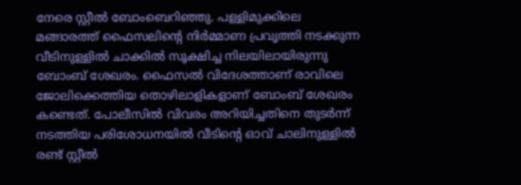നേരെ സ്റ്റീൽ ബോംബെറിഞ്ഞു. പള്ളിമുക്കിലെ മങ്ങാരത്ത് ഫൈസലിന്റെ നിർമ്മാണ പ്രവൃത്തി നടക്കുന്ന വീടിനുള്ളിൽ ചാക്കിൽ സൂക്ഷിച്ച നിലയിലായിരുന്നു ബോംബ് ശേഖരം. ഫൈസൽ വിദേശത്താണ് രാവിലെ ജോലിക്കെത്തിയ തൊഴിലാളികളാണ് ബോംബ് ശേഖരം കണ്ടെത്. പോലീസിൽ വിവരം അറിയിച്ചതിനെ തുടർന്ന് നടത്തിയ പരിശോധനയിൽ വീടിന്റെ ഓവ് ചാലിനുള്ളിൽ രണ്ട് സ്റ്റീൽ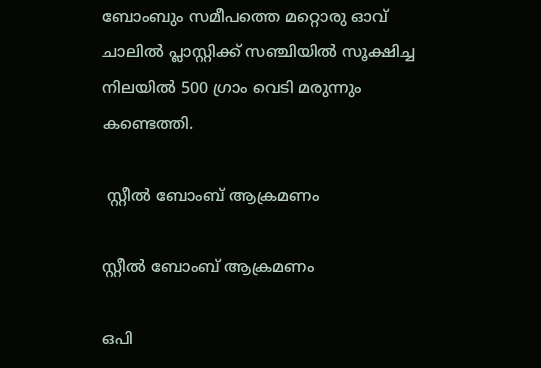ബോംബും സമീപത്തെ മറ്റൊരു ഓവ് ചാലിൽ പ്ലാസ്റ്റിക്ക് സഞ്ചിയിൽ സൂക്ഷിച്ച നിലയിൽ 500 ഗ്രാം വെടി മരുന്നും കണ്ടെത്തി.

 സ്റ്റീല്‍ ബോംബ് ആക്രമണം

സ്റ്റീല്‍ ബോംബ് ആക്രമണം

ഒപി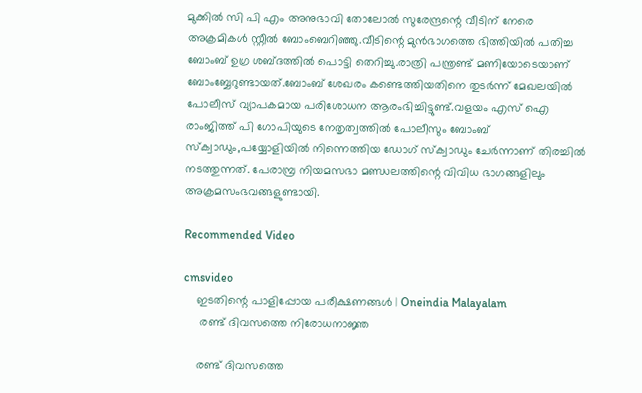മുക്കിൽ സി പി എം അനുഭാവി തോലോൽ സുരേന്ദ്രന്റെ വീടിന് നേരെ അക്രമികൾ സ്റ്റീൽ ബോംബെറിഞ്ഞു.വീടിന്റെ മുൻഭാഗത്തെ ഭിത്തിയിൽ പതിച്ച ബോംബ് ഉഗ്ര ശബ്ദത്തിൽ പൊട്ടി തെറിച്ചു.രാത്രി പന്ത്രണ്ട് മണിയോടെയാണ് ബോംബ്ബേറുണ്ടായത്.ബോംബ് ശേഖരം കണ്ടെത്തിയതിനെ തുടർന്ന് മേഖലയിൽ പോലീസ് വ്യാപകമായ പരിശോധന ആരംഭിച്ചിട്ടുണ്ട്.വളയം എസ് ഐ രാംജിത്ത് പി ഗോപിയുടെ നേതൃത്വത്തിൽ പോലീസും ബോംബ് സ്‌ക്വാഡും,പയ്യോളിയിൽ നിന്നെത്തിയ ഡോഗ് സ്‌ക്വാഡും ചേർന്നാണ് തിരച്ചിൽ നടത്തുന്നത്. പേരാമ്പ്ര നിയമസഭാ മണ്ഡലത്തിന്റെ വിവിധ ഭാഗങ്ങളിലും അക്രമസംഭവങ്ങളുണ്ടായി.

Recommended Video

cmsvideo
    ഇടതിന്റെ പാളിപ്പോയ പരീക്ഷണങ്ങൾ | Oneindia Malayalam
     രണ്ട് ദിവസത്തെ നിരോധനാജ്ഞ

    രണ്ട് ദിവസത്തെ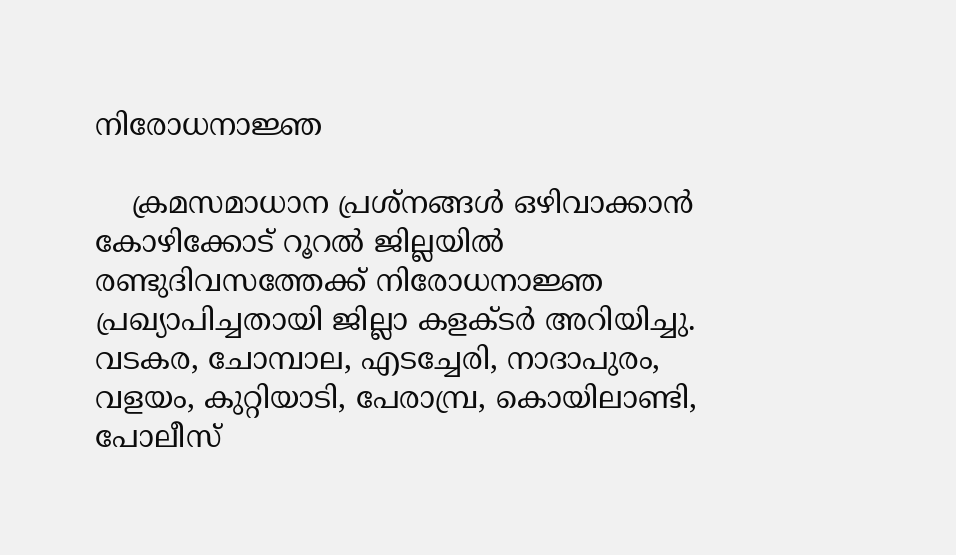നിരോധനാജ്ഞ

    ക്രമസമാധാന പ്രശ്‌നങ്ങൾ ഒഴിവാക്കാൻ കോഴിക്കോട് റൂറൽ ജില്ലയിൽ രണ്ടുദിവസത്തേക്ക് നിരോധനാജ്ഞ പ്രഖ്യാപിച്ചതായി ജില്ലാ കളക്ടർ അറിയിച്ചു. വടകര, ചോമ്പാല, എടച്ചേരി, നാദാപുരം, വളയം, കുറ്റിയാടി, പേരാമ്പ്ര, കൊയിലാണ്ടി, പോലീസ്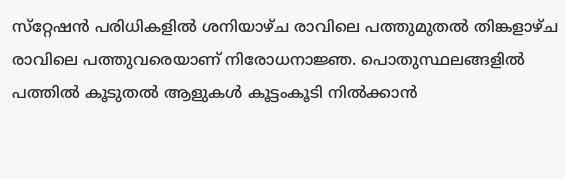സ്‌റ്റേഷൻ പരിധികളിൽ ശനിയാഴ്ച രാവിലെ പത്തുമുതൽ തിങ്കളാഴ്ച രാവിലെ പത്തുവരെയാണ് നിരോധനാജ്ഞ. പൊതുസ്ഥലങ്ങളിൽ പത്തിൽ കൂടുതൽ ആളുകൾ കൂട്ടംകൂടി നിൽക്കാൻ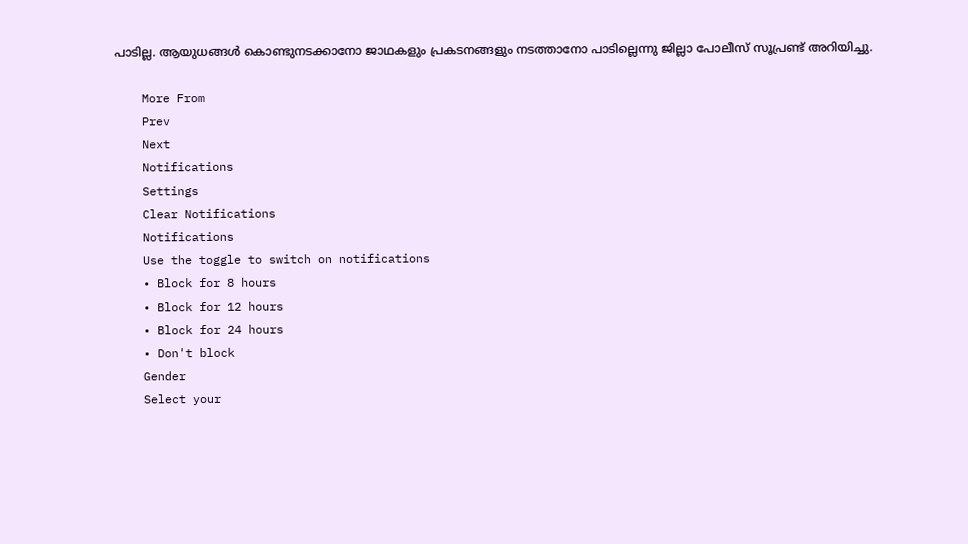പാടില്ല. ആയുധങ്ങൾ കൊണ്ടുനടക്കാനോ ജാഥകളും പ്രകടനങ്ങളും നടത്താനോ പാടില്ലെന്നു ജില്ലാ പോലീസ് സൂപ്രണ്ട് അറിയിച്ചു.

    More From
    Prev
    Next
    Notifications
    Settings
    Clear Notifications
    Notifications
    Use the toggle to switch on notifications
    • Block for 8 hours
    • Block for 12 hours
    • Block for 24 hours
    • Don't block
    Gender
    Select your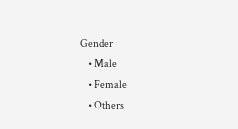Gender
    • Male
    • Female
    • Others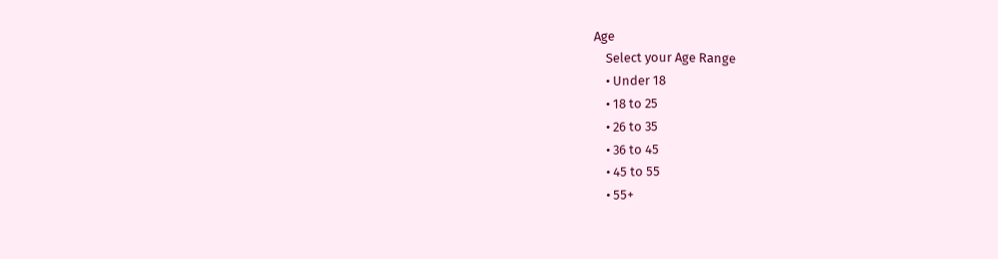Age
    Select your Age Range
    • Under 18
    • 18 to 25
    • 26 to 35
    • 36 to 45
    • 45 to 55
    • 55+